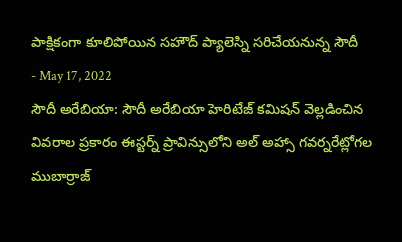పాక్షికంగా కూలిపోయిన సహౌద్ ప్యాలెస్ని సరిచేయనున్న సౌదీ
- May 17, 2022
సౌదీ అరేబియా: సౌదీ అరేబియా హెరిటేజ్ కమిషన్ వెల్లడించిన వివరాల ప్రకారం ఈస్టర్న్ ప్రావిన్సులోని అల్ అహ్సా గవర్నరేట్లోగల ముబార్రాజ్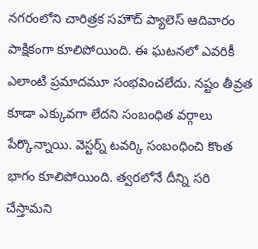నగరంలోని చారిత్రక సహౌద్ ప్యాలెస్ ఆదివారం పాక్షికంగా కూలిపోయింది. ఈ ఘటనలో ఎవరికీ ఎలాంటి ప్రమాదమూ సంభవించలేదు. నష్టం తీవ్రత కూడా ఎక్కువగా లేదని సంబంధిత వర్గాలు పేర్కొన్నాయి. వెస్టర్న్ టవర్కి సంబంధించి కొంత భాగం కూలిపోయింది. త్వరలోనే దీన్ని సరి చేస్తామని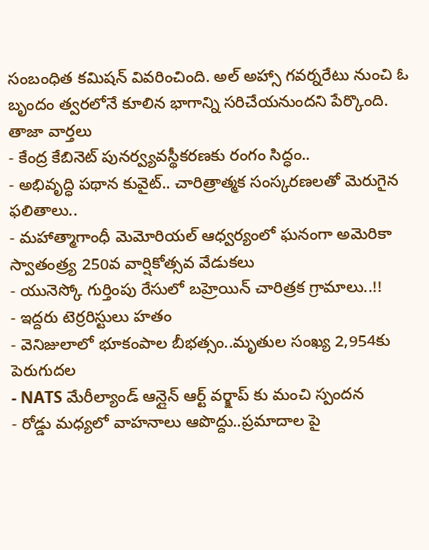సంబంధిత కమిషన్ వివరించింది. అల్ అహ్సా గవర్నరేటు నుంచి ఓ బృందం త్వరలోనే కూలిన భాగాన్ని సరిచేయనుందని పేర్కొంది.
తాజా వార్తలు
- కేంద్ర కేబినెట్ పునర్వ్యవస్థీకరణకు రంగం సిద్ధం..
- అభివృద్ధి పథాన కువైట్.. చారిత్రాత్మక సంస్కరణలతో మెరుగైన ఫలితాలు..
- మహాత్మాగాంధీ మెమోరియల్ ఆధ్వర్యంలో ఘనంగా అమెరికా స్వాతంత్ర్య 250వ వార్షికోత్సవ వేడుకలు
- యునెస్కో గుర్తింపు రేసులో బహ్రెయిన్ చారిత్రక గ్రామాలు..!!
- ఇద్దరు టెర్రరిస్టులు హతం
- వెనిజులాలో భూకంపాల బీభత్సం..మృతుల సంఖ్య 2,954కు పెరుగుదల
- NATS మేరీల్యాండ్ ఆన్లైన్ ఆర్ట్ వర్క్షాప్ కు మంచి స్పందన
- రోడ్డు మధ్యలో వాహనాలు ఆపొద్దు..ప్రమాదాల పై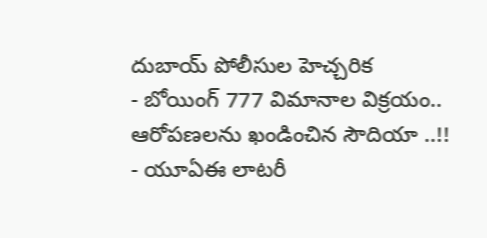దుబాయ్ పోలీసుల హెచ్చరిక
- బోయింగ్ 777 విమానాల విక్రయం.. ఆరోపణలను ఖండించిన సౌదియా ..!!
- యూఏఈ లాటరీ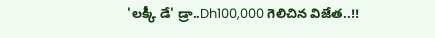'లక్కీ డే' డ్రా..Dh100,000 గెలిచిన విజేత..!!